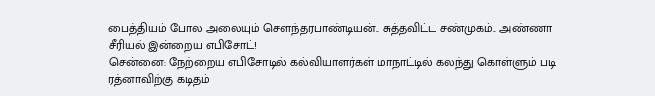பைத்தியம் போல அலையும் சௌந்தரபாண்டியன்.. சுத்தவிட்ட சண்முகம்.. அண்ணா சீரியல் இன்றைய எபிசோட்!
சென்னை: நேற்றைய எபிசோடில் கல்வியாளர்கள் மாநாட்டில் கலந்து கொள்ளும் படி ரத்னாவிற்கு கடிதம்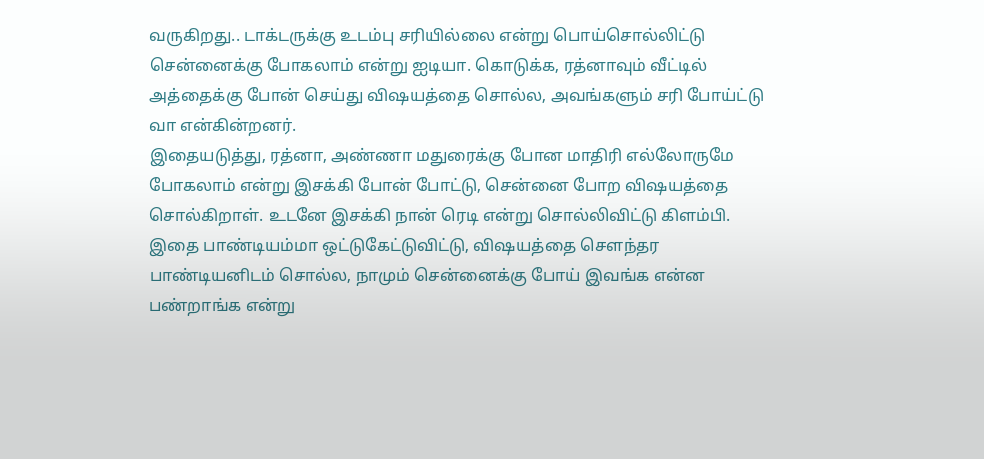வருகிறது.. டாக்டருக்கு உடம்பு சரியில்லை என்று பொய்சொல்லிட்டு சென்னைக்கு போகலாம் என்று ஐடியா. கொடுக்க, ரத்னாவும் வீட்டில் அத்தைக்கு போன் செய்து விஷயத்தை சொல்ல, அவங்களும் சரி போய்ட்டு வா என்கின்றனர்.
இதையடுத்து, ரத்னா, அண்ணா மதுரைக்கு போன மாதிரி எல்லோருமே போகலாம் என்று இசக்கி போன் போட்டு, சென்னை போற விஷயத்தை சொல்கிறாள். உடனே இசக்கி நான் ரெடி என்று சொல்லிவிட்டு கிளம்பி. இதை பாண்டியம்மா ஒட்டுகேட்டுவிட்டு, விஷயத்தை சௌந்தர பாண்டியனிடம் சொல்ல, நாமும் சென்னைக்கு போய் இவங்க என்ன பண்றாங்க என்று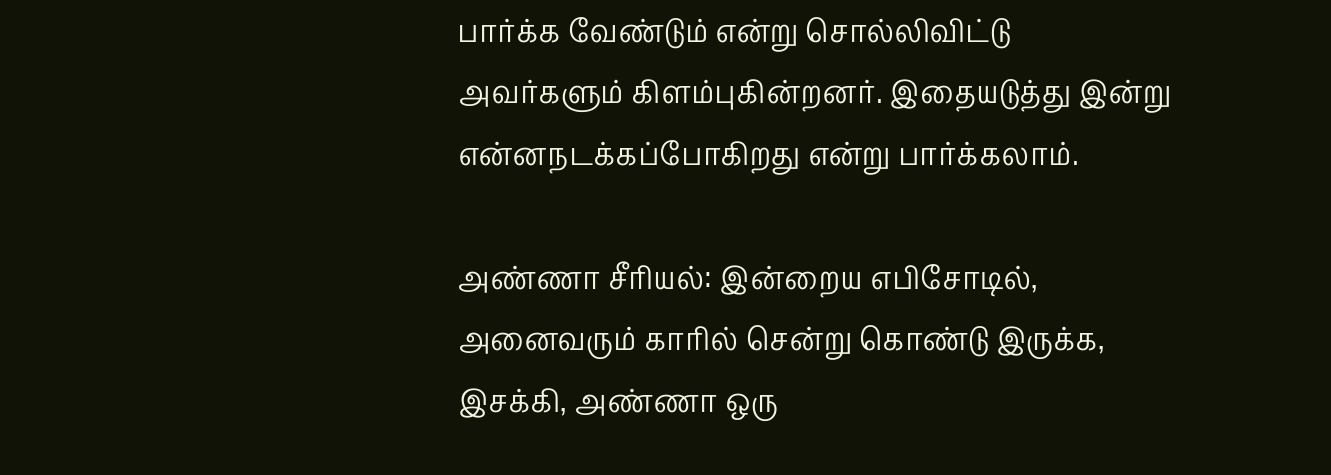பார்க்க வேண்டும் என்று சொல்லிவிட்டு அவர்களும் கிளம்புகின்றனர். இதையடுத்து இன்று என்னநடக்கப்போகிறது என்று பார்க்கலாம்.

அண்ணா சீரியல்: இன்றைய எபிசோடில், அனைவரும் காரில் சென்று கொண்டு இருக்க, இசக்கி, அண்ணா ஒரு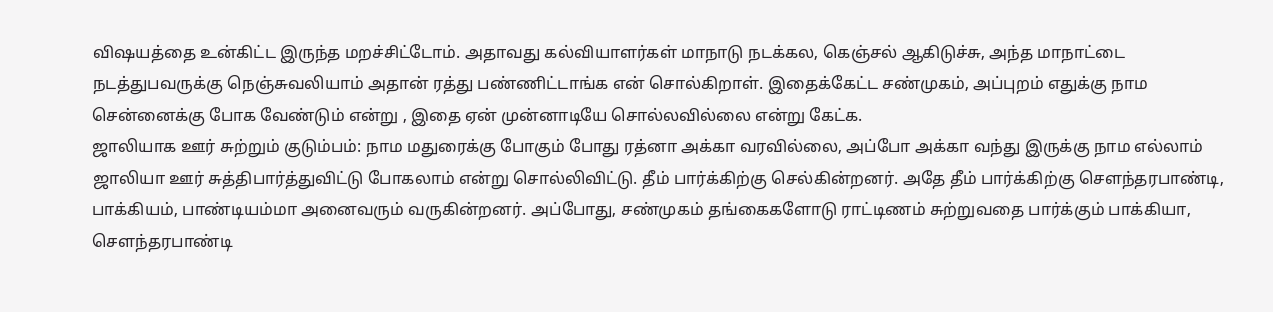விஷயத்தை உன்கிட்ட இருந்த மறச்சிட்டோம். அதாவது கல்வியாளர்கள் மாநாடு நடக்கல, கெஞ்சல் ஆகிடுச்சு, அந்த மாநாட்டை நடத்துபவருக்கு நெஞ்சுவலியாம் அதான் ரத்து பண்ணிட்டாங்க என் சொல்கிறாள். இதைக்கேட்ட சண்முகம், அப்புறம் எதுக்கு நாம சென்னைக்கு போக வேண்டும் என்று , இதை ஏன் முன்னாடியே சொல்லவில்லை என்று கேட்க.
ஜாலியாக ஊர் சுற்றும் குடும்பம்: நாம மதுரைக்கு போகும் போது ரத்னா அக்கா வரவில்லை, அப்போ அக்கா வந்து இருக்கு நாம எல்லாம் ஜாலியா ஊர் சுத்திபார்த்துவிட்டு போகலாம் என்று சொல்லிவிட்டு. தீம் பார்க்கிற்கு செல்கின்றனர். அதே தீம் பார்க்கிற்கு சௌந்தரபாண்டி, பாக்கியம், பாண்டியம்மா அனைவரும் வருகின்றனர். அப்போது, சண்முகம் தங்கைகளோடு ராட்டிணம் சுற்றுவதை பார்க்கும் பாக்கியா, சௌந்தரபாண்டி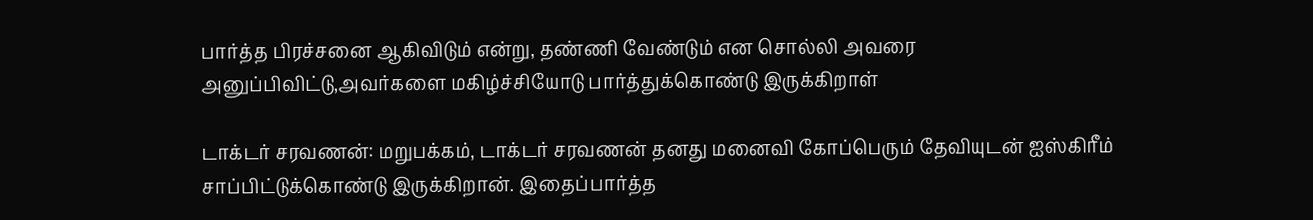பார்த்த பிரச்சனை ஆகிவிடும் என்று, தண்ணி வேண்டும் என சொல்லி அவரை அனுப்பிவிட்டு,அவர்களை மகிழ்ச்சியோடு பார்த்துக்கொண்டு இருக்கிறாள்

டாக்டர் சரவணன்: மறுபக்கம், டாக்டர் சரவணன் தனது மனைவி கோப்பெரும் தேவியுடன் ஐஸ்கிரீம் சாப்பிட்டுக்கொண்டு இருக்கிறான். இதைப்பார்த்த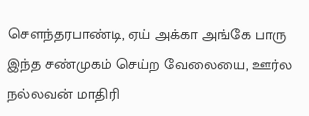சௌந்தரபாண்டி, ஏய் அக்கா அங்கே பாரு இந்த சண்முகம் செய்ற வேலையை, ஊர்ல நல்லவன் மாதிரி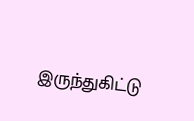இருந்துகிட்டு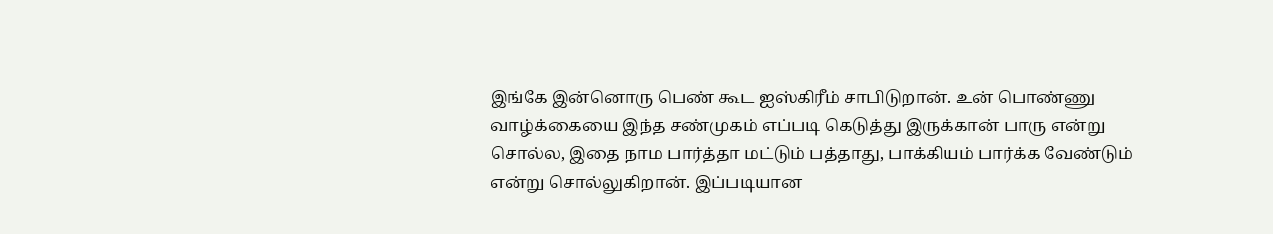இங்கே இன்னொரு பெண் கூட ஐஸ்கிரீம் சாபிடுறான். உன் பொண்ணு வாழ்க்கையை இந்த சண்முகம் எப்படி கெடுத்து இருக்கான் பாரு என்று சொல்ல, இதை நாம பார்த்தா மட்டும் பத்தாது, பாக்கியம் பார்க்க வேண்டும் என்று சொல்லுகிறான். இப்படியான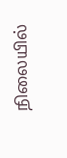நிலையில்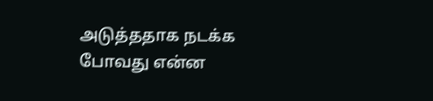அடுத்ததாக நடக்க போவது என்ன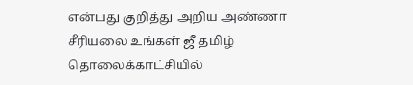என்பது குறித்து அறிய அண்ணா சீரியலை உங்கள் ஜீ தமிழ் தொலைக்காட்சியில்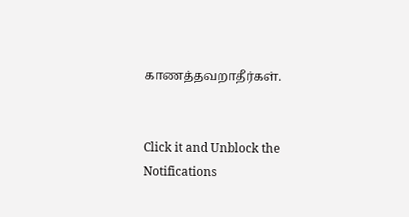காணத்தவறாதீர்கள்.


Click it and Unblock the Notifications